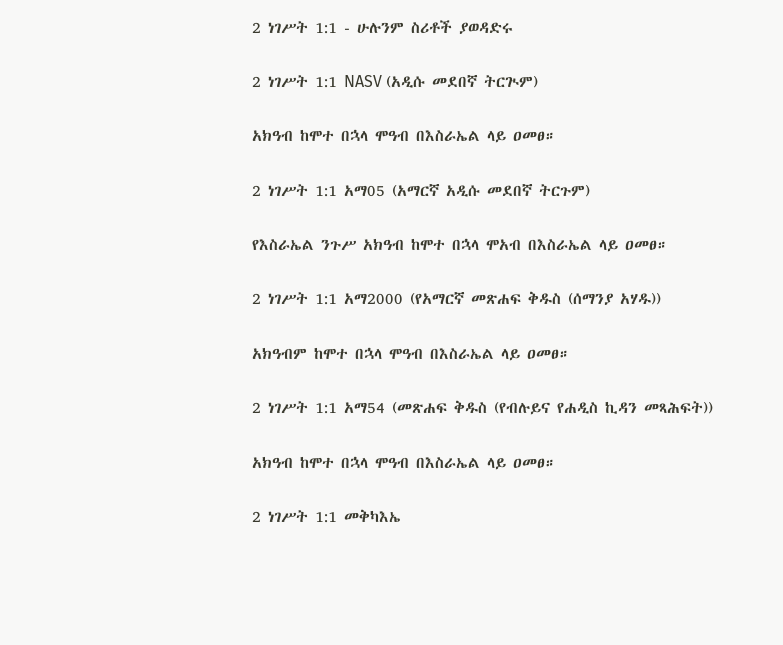2 ነገሥት 1:1 - ሁሉንም ስሪቶች ያወዳድሩ

2 ነገሥት 1:1 NASV (አዲሱ መደበኛ ትርጒም)

አክዓብ ከሞተ በኋላ ሞዓብ በእስራኤል ላይ ዐመፀ።

2 ነገሥት 1:1 አማ05 (አማርኛ አዲሱ መደበኛ ትርጉም)

የእስራኤል ንጉሥ አክዓብ ከሞተ በኋላ ሞአብ በእስራኤል ላይ ዐመፀ።

2 ነገሥት 1:1 አማ2000 (የአማርኛ መጽሐፍ ቅዱስ (ሰማንያ አሃዱ))

አክዓብም ከሞተ በኋላ ሞዓብ በእስራኤል ላይ ዐመፀ።

2 ነገሥት 1:1 አማ54 (መጽሐፍ ቅዱስ (የብሉይና የሐዲስ ኪዳን መጻሕፍት))

አክዓብ ከሞተ በኋላ ሞዓብ በእስራኤል ላይ ዐመፀ።

2 ነገሥት 1:1 መቅካእኤ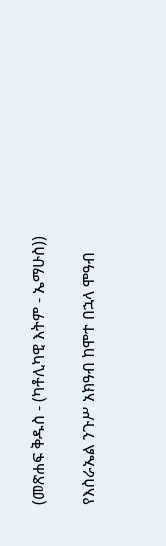(መጽሐፍ ቅዱስ - (ካቶሊካዊ እትም - ኤማሁስ))

የእስራኤል ንጉሥ አክዓብ ከሞተ በኋላ ሞዓብ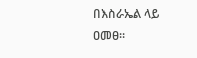በእስራኤል ላይ ዐመፀ።